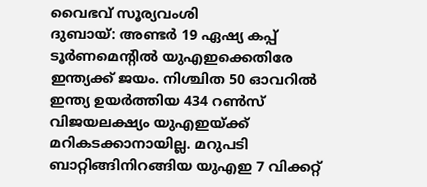വൈഭവ് സൂര്യവംശി
ദുബായ്: അണ്ടർ 19 ഏഷ്യ കപ്പ് ടൂർണമെന്റിൽ യുഎഇക്കെതിരേ ഇന്ത്യക്ക് ജയം. നിശ്ചിത 50 ഓവറിൽ ഇന്ത്യ ഉയർത്തിയ 434 റൺസ് വിജയലക്ഷ്യം യുഎഇയ്ക്ക് മറികടക്കാനായില്ല. മറുപടി ബാറ്റിങ്ങിനിറങ്ങിയ യുഎഇ 7 വിക്കറ്റ്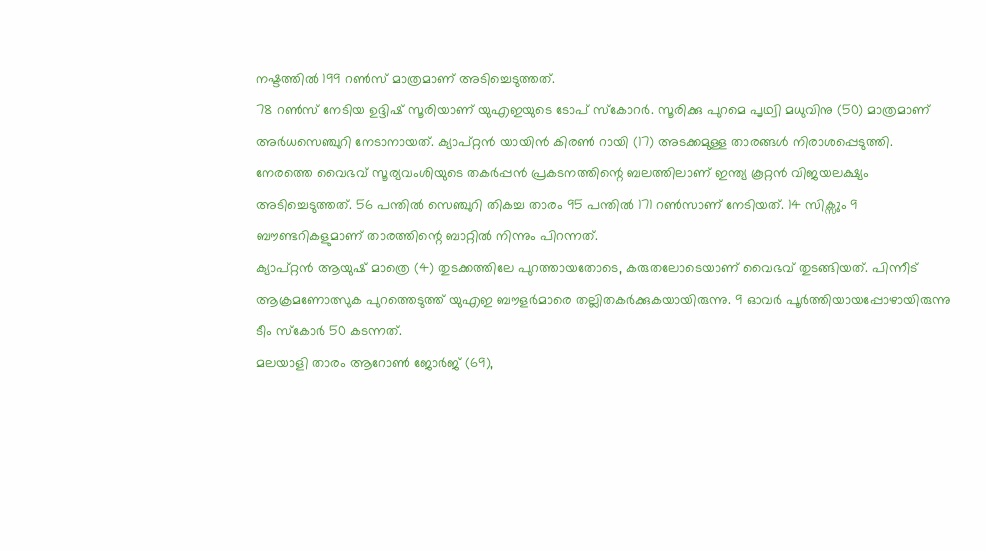നഷ്ടത്തിൽ 199 റൺസ് മാത്രമാണ് അടിച്ചെടുത്തത്.
78 റൺസ് നേടിയ ഉദ്ദിഷ് സൂരിയാണ് യുഎഇയുടെ ടോപ് സ്കോറർ. സൂരിക്കു പുറമെ പൃഥ്വി മധുവിനു (50) മാത്രമാണ് അർധസെഞ്ചുറി നേടാനായത്. ക്യാപ്റ്റൻ യായിൻ കിരൺ റായി (17) അടക്കമുള്ള താരങ്ങൾ നിരാശപ്പെടുത്തി.
നേരത്തെ വൈഭവ് സൂര്യവംശിയുടെ തകർപ്പൻ പ്രകടനത്തിന്റെ ബലത്തിലാണ് ഇന്ത്യ കൂറ്റൻ വിജയലക്ഷ്യം അടിച്ചെടുത്തത്. 56 പന്തിൽ സെഞ്ചുറി തികച്ച താരം 95 പന്തിൽ 171 റൺസാണ് നേടിയത്. 14 സിക്സും 9 ബൗണ്ടറികളുമാണ് താരത്തിന്റെ ബാറ്റിൽ നിന്നും പിറന്നത്.
ക്യാപ്റ്റൻ ആയുഷ് മാത്രെ (4) തുടക്കത്തിലേ പുറത്തായതോടെ, കരുതലോടെയാണ് വൈഭവ് തുടങ്ങിയത്. പിന്നീട് ആക്രമണോത്സുക പുറത്തെടുത്ത് യുഎഇ ബൗളർമാരെ തല്ലിതകർക്കുകയായിരുന്നു. 9 ഓവർ പൂർത്തിയായപ്പോഴായിരുന്നു ടീം സ്കോർ 50 കടന്നത്.
മലയാളി താരം ആറോൺ ജോർജ് (69),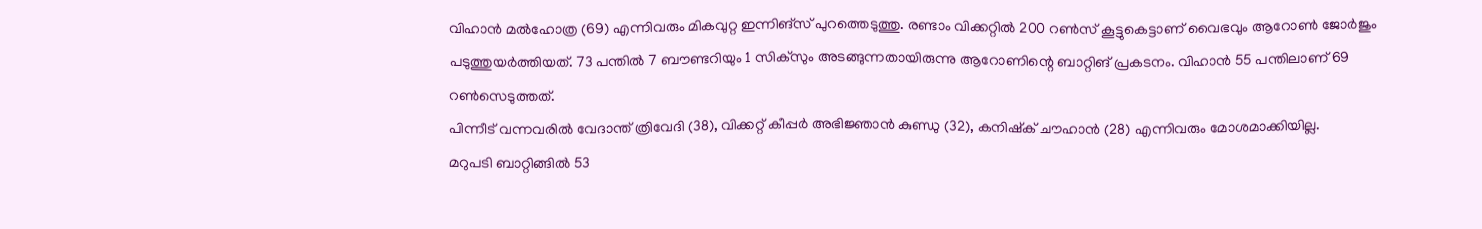വിഹാൻ മൽഹോത്ര (69) എന്നിവരും മികവുറ്റ ഇന്നിങ്സ് പുറത്തെടുത്തു. രണ്ടാം വിക്കറ്റിൽ 200 റൺസ് കൂട്ടുകെട്ടാണ് വൈഭവും ആറോൺ ജോർജും പടുത്തുയർത്തിയത്. 73 പന്തിൽ 7 ബൗണ്ടറിയും 1 സിക്സും അടങ്ങുന്നതായിരുന്നു ആറോണിന്റെ ബാറ്റിങ് പ്രകടനം. വിഹാൻ 55 പന്തിലാണ് 69 റൺസെടുത്തത്.
പിന്നീട് വന്നവരിൽ വേദാന്ത് ത്രിവേദി (38), വിക്കറ്റ് കീപ്പർ അഭിജ്ഞാൻ കുണ്ഡു (32), കനിഷ്ക് ചൗഹാൻ (28) എന്നിവരും മോശമാക്കിയില്ല.
മറുപടി ബാറ്റിങ്ങിൽ 53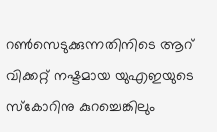റൺസെടുക്കുന്നതിനിടെ ആറ് വിക്കറ്റ് നഷ്ടമായ യുഎഇയുടെ സ്കോറിനു കുറച്ചെങ്കിലും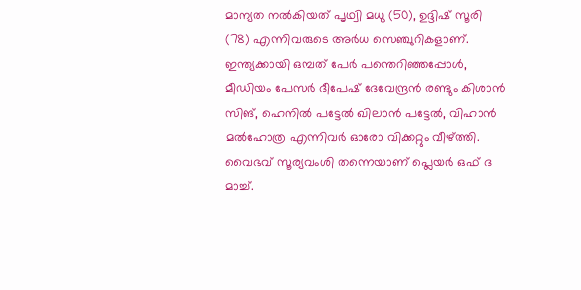മാന്യത നൽകിയത് പൃഥ്വി മധു (50), ഉദ്ദിഷ് സൂരി (78) എന്നിവരുടെ അർധ സെഞ്ചുറികളാണ്.
ഇന്ത്യക്കായി ഒമ്പത് പേർ പന്തെറിഞ്ഞപ്പോൾ, മീഡിയം പേസർ ദീപേഷ് ദേവേന്ദ്രൻ രണ്ടും കിശാൻ സിങ്, ഹെനിൽ പട്ടേൽ ഖിലാൻ പട്ടേൽ, വിഹാൻ മൽഹോത്ര എന്നിവർ ഓരോ വിക്കറ്റും വീഴ്ത്തി. വൈഭവ് സൂര്യവംശി തന്നെയാണ് പ്ലെയർ ഒഫ് ദ മാച്ച്.